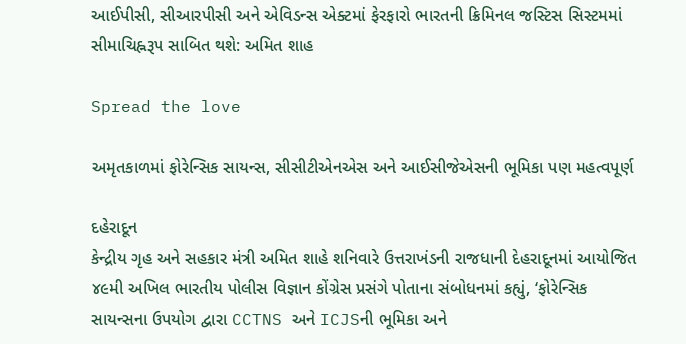આઈપીસી, સીઆરપીસી અને એવિડન્સ એક્ટમાં ફેરફારો ભારતની ક્રિમિનલ જસ્ટિસ સિસ્ટમમાં સીમાચિહ્નરૂપ સાબિત થશે: અમિત શાહ

Spread the love

અમૃતકાળમાં ફોરેન્સિક સાયન્સ, સીસીટીએનએસ અને આઈસીજેએસની ભૂમિકા પણ મહત્વપૂર્ણ

દહેરાદૂન
કેન્દ્રીય ગૃહ અને સહકાર મંત્રી અમિત શાહે શનિવારે ઉત્તરાખંડની રાજધાની દેહરાદૂનમાં આયોજિત ૪૯મી અખિલ ભારતીય પોલીસ વિજ્ઞાન કોંગ્રેસ પ્રસંગે પોતાના સંબોધનમાં કહ્યું, ‘ફોરેન્સિક સાયન્સના ઉપયોગ દ્વારા CCTNS અને ICJSની ભૂમિકા અને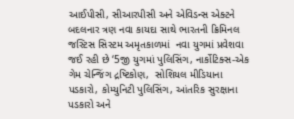આઈપીસી, સીઆરપીસી અને એવિડન્સ એક્ટને બદલનાર ત્રણ નવા કાયદા સાથે ભારતની ક્રિમિનલ જસ્ટિસ સિસ્ટમ અમૃતકાળમાં  નવા યુગમાં પ્રવેશવા જઈ રહી છે ‘5જી યુગમાં પુલિસિંગ, નાર્કોટિક્સ-એક ગેમ ચેન્જિંગ દ્રષ્ટિકોણ,  સોશિયલ મીડિયાના પડકારો, કોમ્યુનિટી પુલિસિંગ, આંતરિક સુરક્ષાના પડકારો અને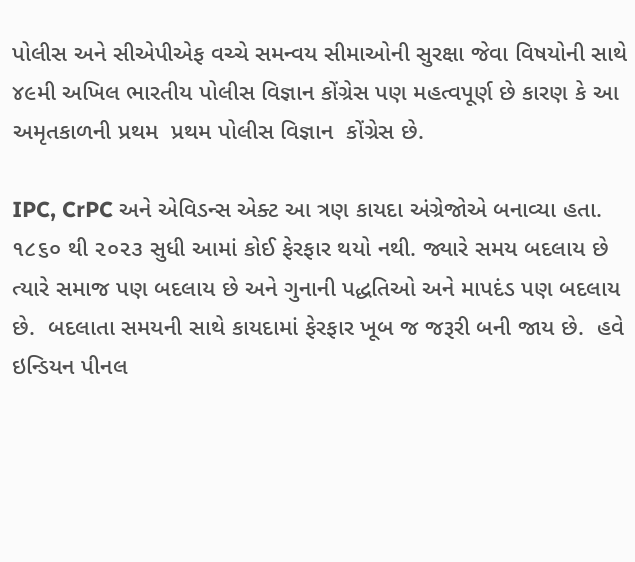પોલીસ અને સીએપીએફ વચ્ચે સમન્વય સીમાઓની સુરક્ષા જેવા વિષયોની સાથે ૪૯મી અખિલ ભારતીય પોલીસ વિજ્ઞાન કોંગ્રેસ પણ મહત્વપૂર્ણ છે કારણ કે આ અમૃતકાળની પ્રથમ  પ્રથમ પોલીસ વિજ્ઞાન  કોંગ્રેસ છે.

IPC, CrPC અને એવિડન્સ એક્ટ આ ત્રણ કાયદા અંગ્રેજોએ બનાવ્યા હતા.  ૧૮૬૦ થી ૨૦૨૩ સુધી આમાં કોઈ ફેરફાર થયો નથી. જ્યારે સમય બદલાય છે ત્યારે સમાજ પણ બદલાય છે અને ગુનાની પદ્ધતિઓ અને માપદંડ પણ બદલાય છે.  બદલાતા સમયની સાથે કાયદામાં ફેરફાર ખૂબ જ જરૂરી બની જાય છે.  હવે ઇન્ડિયન પીનલ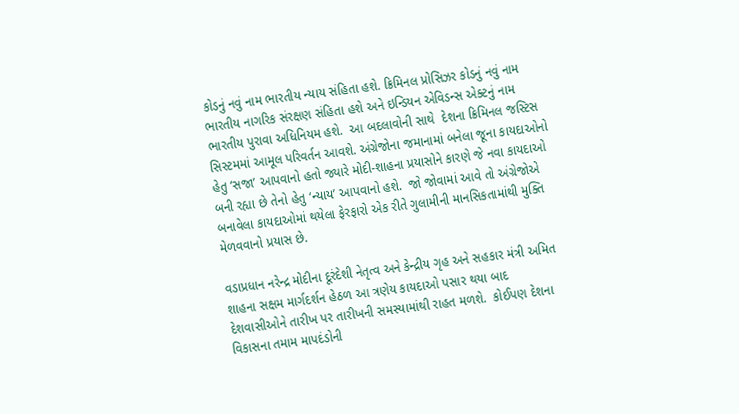કોડનું નવું નામ ભારતીય ન્યાય સંહિતા હશે. ક્રિમિનલ પ્રોસિઝર કોડનું નવું નામ ભારતીય નાગરિક સંરક્ષણ સંહિતા હશે અને ઇન્ડિયન એવિડન્સ એક્ટનું નામ ભારતીય પુરાવા અધિનિયમ હશે.  આ બદલાવોની સાથે  દેશના ક્રિમિનલ જસ્ટિસ સિસ્ટમમાં આમૂલ પરિવર્તન આવશે. અંગ્રેજોના જમાનામાં બનેલા જૂના કાયદાઓનો હેતુ ‘સજા’ આપવાનો હતો જ્યારે મોદી-શાહના પ્રયાસોને કારણે જે નવા કાયદાઓ બની રહ્યા છે તેનો હેતુ ‘ન્યાય’ આપવાનો હશે.  જો જોવામાં આવે તો અંગ્રેજોએ બનાવેલા કાયદાઓમાં થયેલા ફેરફારો એક રીતે ગુલામીની માનસિકતામાંથી મુક્તિ મેળવવાનો પ્રયાસ છે.

વડાપ્રધાન નરેન્દ્ર મોદીના દૂરંદેશી નેતૃત્વ અને કેન્દ્રીય ગૃહ અને સહકાર મંત્રી અમિત શાહના સક્ષમ માર્ગદર્શન હેઠળ આ ત્રણેય કાયદાઓ પસાર થયા બાદ દેશવાસીઓને તારીખ પર તારીખની સમસ્યામાંથી રાહત મળશે.  કોઈપણ દેશના વિકાસના તમામ માપદંડોની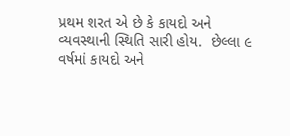પ્રથમ શરત એ છે કે કાયદો અને વ્યવસ્થાની સ્થિતિ સારી હોય.  છેલ્લા ૯ વર્ષમાં કાયદો અને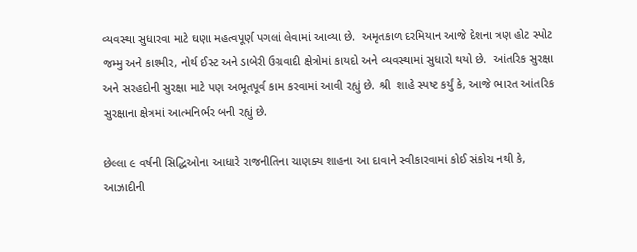વ્યવસ્થા સુધારવા માટે ઘણા મહત્વપૂર્ણ પગલાં લેવામાં આવ્યા છે.  અમૃતકાળ દરમિયાન આજે દેશના ત્રણ હોટ સ્પોટ જમ્મુ અને કાશ્મીર, નોર્થ ઈસ્ટ અને ડાબેરી ઉગ્રવાદી ક્ષેત્રોમાં કાયદો અને વ્યવસ્થામાં સુધારો થયો છે.  આંતરિક સુરક્ષા અને સરહદોની સુરક્ષા માટે પણ અભૂતપૂર્વ કામ કરવામાં આવી રહ્યું છે. શ્રી  શાહે સ્પષ્ટ કર્યું કે, આજે ભારત આંતરિક સુરક્ષાના ક્ષેત્રમાં આત્મનિર્ભર બની રહ્યું છે.

છેલ્લા ૯ વર્ષની સિદ્ધિઓના આધારે રાજનીતિના ચાણક્ય શાહના આ દાવાને સ્વીકારવામાં કોઈ સંકોચ નથી કે, આઝાદીની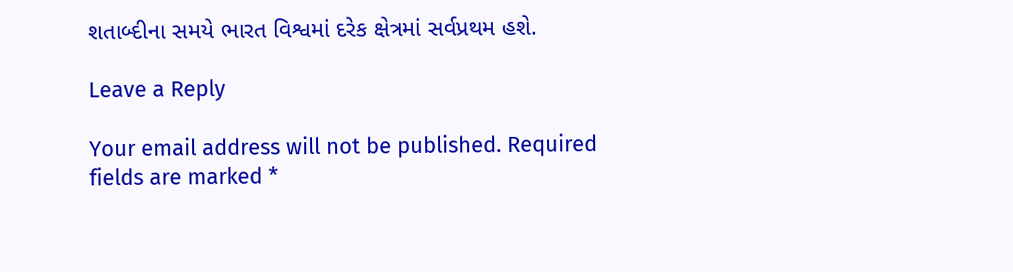શતાબ્દીના સમયે ભારત વિશ્વમાં દરેક ક્ષેત્રમાં સર્વપ્રથમ હશે.

Leave a Reply

Your email address will not be published. Required fields are marked *